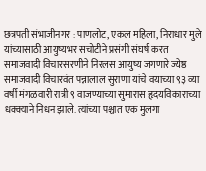छत्रपती संभाजीनगर : पाणलोट, एकल महिला, निराधार मुले यांच्यासाठी आयुष्यभर सचोटीने प्रसंगी संघर्ष करत समाजवादी विचारसरणीने निरलस आयुष्य जगणारे ज्येष्ठ समाजवादी विचारवंत पन्नालाल सुराणा यांचे वयाच्या ९३ व्या वर्षी मंगळवारी रात्री ९ वाजण्याच्या सुमारास हृदयविकाराच्या धक्क्याने निधन झाले. त्यांच्या पश्चात एक मुलगा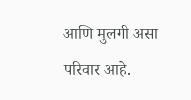आणि मुलगी असा परिवार आहे.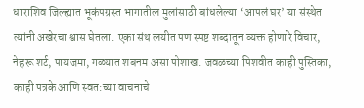धाराशिव जिल्ह्यात भूकंपग्रस्त भागातील मुलांसाठी बांधलेल्या ‘आपलं घर’ या संस्थेत त्यांनी अखेरचा श्वास घेतला. एका संथ लयीत पण स्पष्ट शब्दातून व्यक्त होणारे विचार, नेहरू शर्ट, पायजमा, गळ्यात शबनम असा पोशाख. जवळच्या पिशवीत काही पुस्तिका, काही पत्रके आणि स्वत:च्या वाचनाचे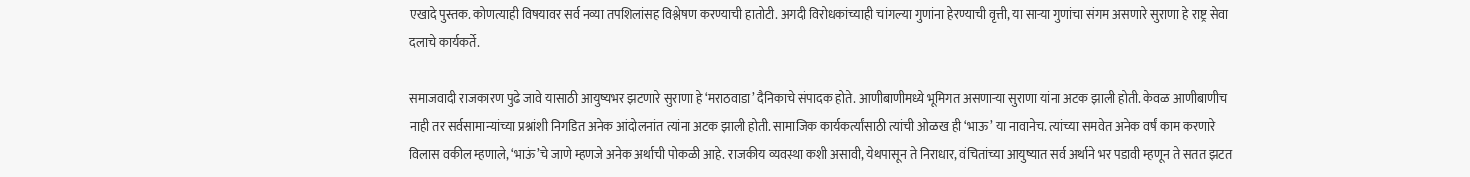एखादे पुस्तक. कोणत्याही विषयावर सर्व नव्या तपशिलांसह विश्लेषण करण्याची हातोटी. अगदी विरोधकांच्याही चांगल्या गुणांना हेरण्याची वृत्ती, या साऱ्या गुणांचा संगम असणारे सुराणा हे राष्ट्र सेवा दलाचे कार्यकर्ते.

समाजवादी राजकारण पुढे जावे यासाठी आयुष्यभर झटणारे सुराणा हे ‘मराठवाडा’ दैनिकाचे संपादक होते. आणीबाणीमध्ये भूमिगत असणाऱ्या सुराणा यांना अटक झाली होती. केवळ आणीबाणीच नाही तर सर्वसामान्यांच्या प्रश्नांशी निगडित अनेक आंदोलनांत त्यांना अटक झाली होती. सामाजिक कार्यकर्त्यांसाठी त्यांची ओळख ही ‘भाऊ’ या नावानेच. त्यांच्या समवेत अनेक वर्षं काम करणारे विलास वकील म्हणाले, ‘भाऊं’चे जाणे म्हणजे अनेक अर्थाची पोकळी आहे. राजकीय व्यवस्था कशी असावी, येथपासून ते निराधार, वंचितांच्या आयुष्यात सर्व अर्थाने भर पडावी म्हणून ते सतत झटत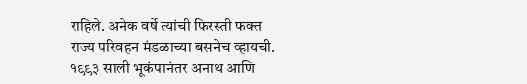राहिले. अनेक वर्षे त्यांची फिरस्ती फक्त राज्य परिवहन मंडळाच्या बसनेच व्हायची. १९९३ साली भूकंपानंतर अनाथ आणि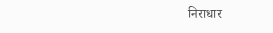निराधार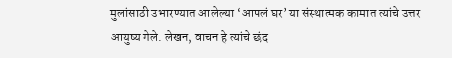मुलांसाठी उभारण्यात आलेल्या ‘आपलं घर’ या संस्थात्मक कामात त्यांचे उत्तर आयुष्य गेले. लेखन, वाचन हे त्यांचे छंद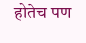होतेच पण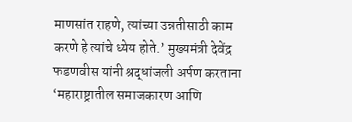माणसांत राहणे, त्यांच्या उन्नतीसाठी काम करणे हे त्यांचे ध्येय होते.’ मुख्यमंत्री देवेंद्र फडणवीस यांनी श्रद्धांजली अर्पण करताना ‘महाराष्ट्रातील समाजकारण आणि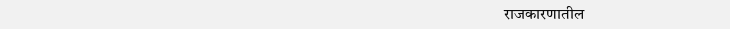राजकारणातील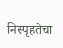निस्पृहतेचा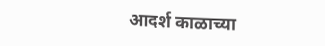आदर्श काळाच्या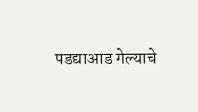पडद्याआड गेल्याचे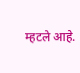म्हटले आहे.